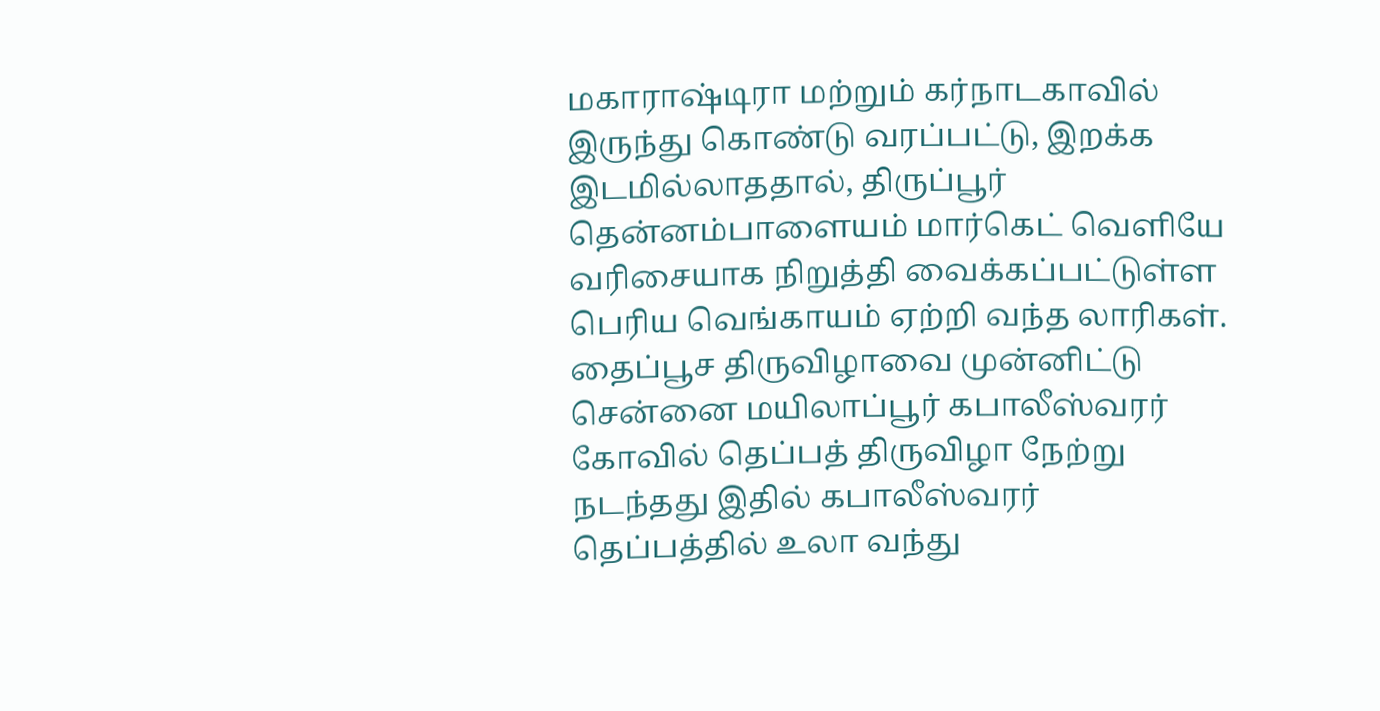மகாராஷ்டிரா மற்றும் கர்நாடகாவில் இருந்து கொண்டு வரப்பட்டு, இறக்க இடமில்லாததால், திருப்பூர் தென்னம்பாளையம் மார்கெட் வெளியே வரிசையாக நிறுத்தி வைக்கப்பட்டுள்ள பெரிய வெங்காயம் ஏற்றி வந்த லாரிகள்.
தைப்பூச திருவிழாவை முன்னிட்டு சென்னை மயிலாப்பூர் கபாலீஸ்வரர் கோவில் தெப்பத் திருவிழா நேற்று நடந்தது இதில் கபாலீஸ்வரர் தெப்பத்தில் உலா வந்து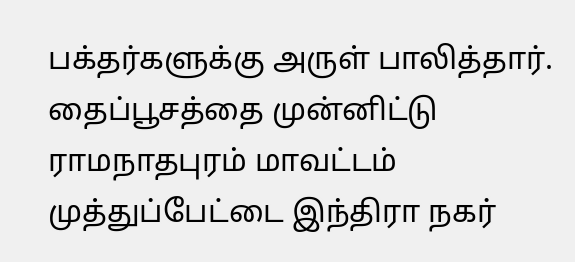பக்தர்களுக்கு அருள் பாலித்தார்.
தைப்பூசத்தை முன்னிட்டு ராமநாதபுரம் மாவட்டம் முத்துப்பேட்டை இந்திரா நகர்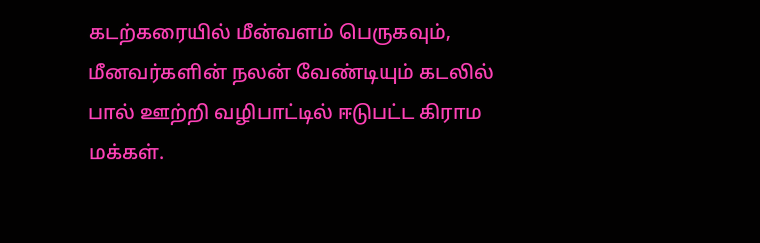கடற்கரையில் மீன்வளம் பெருகவும், மீனவர்களின் நலன் வேண்டியும் கடலில் பால் ஊற்றி வழிபாட்டில் ஈடுபட்ட கிராம மக்கள்.